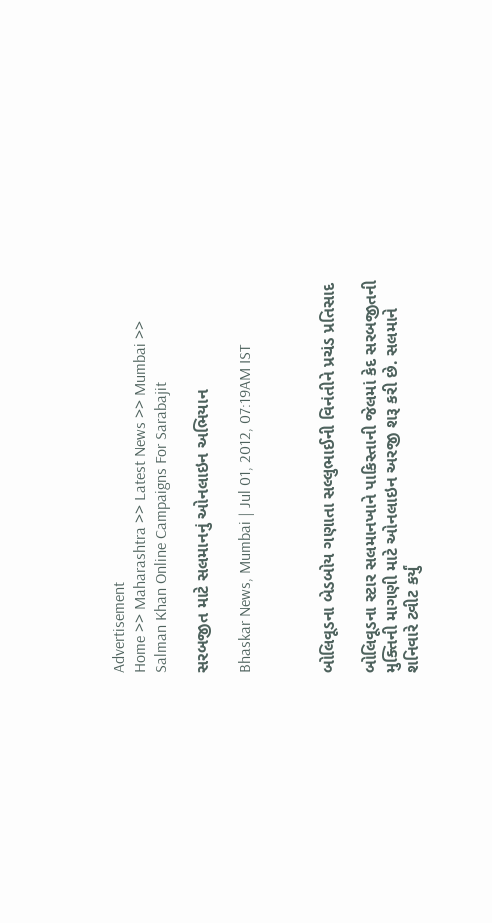Advertisement
Home >> Maharashtra >> Latest News >> Mumbai >> Salman Khan Online Campaigns For Sarabajit

સરબજીત માટે સલમાનનું ઓનલાઇન અભિયાન

Bhaskar News, Mumbai | Jul 01, 2012, 07:19AM IST



બોલિવૂડના બેડબોય ગણાતા સલ્લુભાઈની વિનંતીને પ્રચંડ પ્રતિસાદ

બોલિવૂડના સ્ટાર સલમાનખાને પાકિસ્તાની જેલમાં કેદ સરબજીતની મુક્તિની માગણી માટે ઓનલાઇન અરજી શરૂ કરી છે. સલમાને શનિવારે ટ્વીટ કર્યું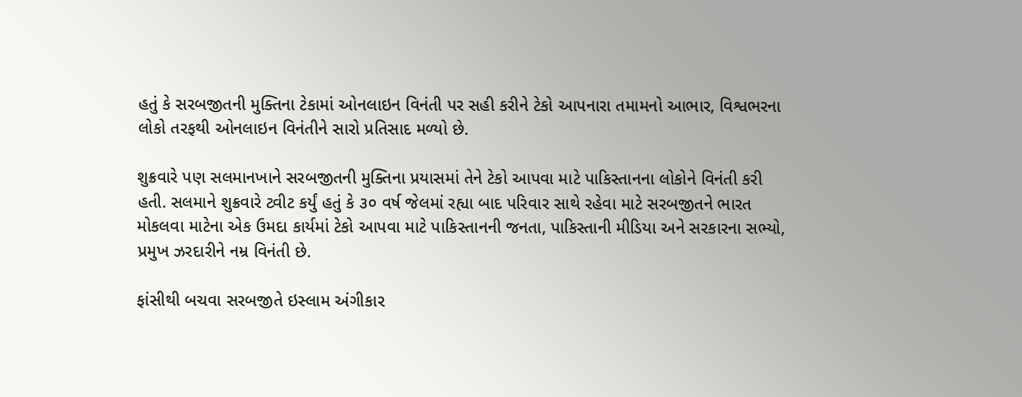હતું કે સરબજીતની મુક્તિના ટેકામાં ઓનલાઇન વિનંતી પર સહી કરીને ટેકો આપનારા તમામનો આભાર, વિશ્વભરના લોકો તરફથી ઓનલાઇન વિનંતીને સારો પ્રતિસાદ મળ્યો છે.

શુક્રવારે પણ સલમાનખાને સરબજીતની મુક્તિના પ્રયાસમાં તેને ટેકો આપવા માટે પાકિસ્તાનના લોકોને વિનંતી કરી હતી. સલમાને શુક્રવારે ટ્વીટ કર્યું હતું કે ૩૦ વર્ષ જેલમાં રહ્યા બાદ પરિવાર સાથે રહેવા માટે સરબજીતને ભારત મોકલવા માટેના એક ઉમદા કાર્યમાં ટેકો આપવા માટે પાકિસ્તાનની જનતા, પાકિસ્તાની મીડિયા અને સરકારના સભ્યો, પ્રમુખ ઝરદારીને નમ્ર વિનંતી છે.

ફાંસીથી બચવા સરબજીતે ઇસ્લામ અંગીકાર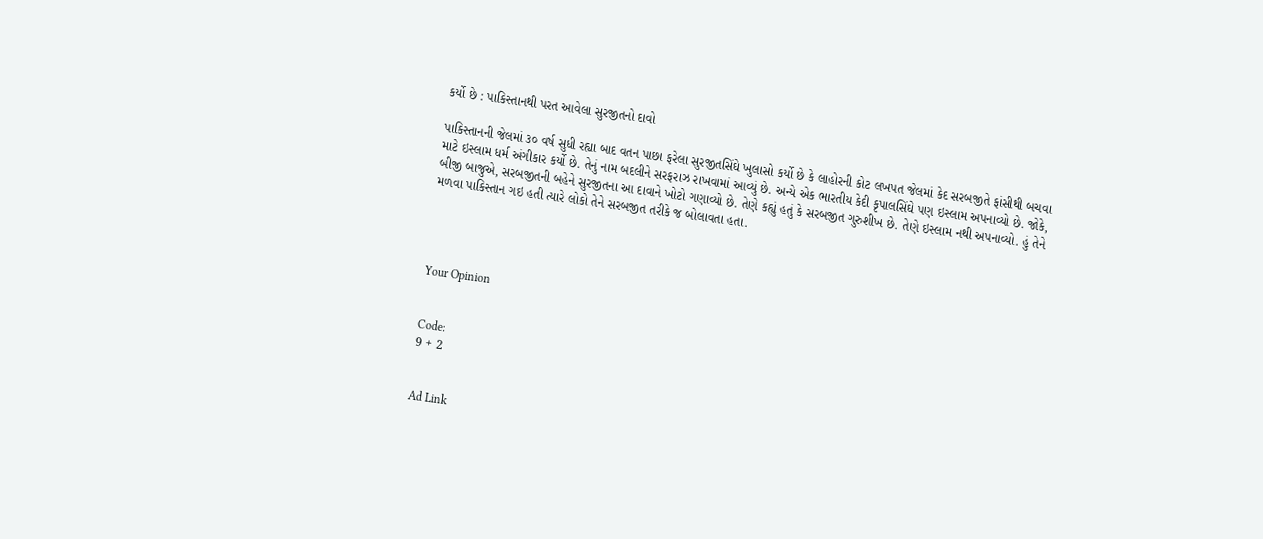કર્યો છે : પાકિસ્તાનથી પરત આવેલા સુરજીતનો દાવો

પાકિસ્તાનની જેલમાં ૩૦ વર્ષ સુધી રહ્યા બાદ વતન પાછા ફરેલા સુરજીતસિંઘે ખુલાસો કર્યો છે કે લાહોરની કોટ લખપત જેલમાં કેદ સરબજીતે ફાંસીથી બચવા માટે ઇસ્લામ ધર્મ અંગીકાર કર્યો છે. તેનું નામ બદલીને સરફરાઝ રાખવામાં આવ્યું છે. અન્યે એક ભારતીય કેદી કૃપાલસિંઘે પણ ઇસ્લામ અપનાવ્યો છે. જોકે, બીજી બાજુએ, સરબજીતની બહેને સુરજીતના આ દાવાને ખોટો ગણાવ્યો છે. તેણે કહ્યું હતું કે સરબજીત ગુરુશીખ છે. તેણે ઇસ્લામ નથી અપનાવ્યો. હું તેને મળવા પાકિસ્તાન ગઇ હતી ત્યારે લોકો તેને સરબજીત તરીકે જ બોલાવતા હતા.




Your Opinion


Code:
9 + 2


Ad Link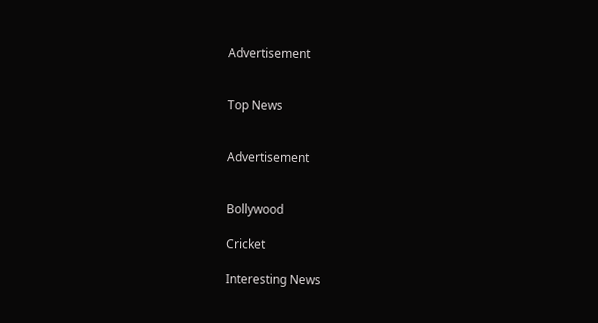Advertisement


Top News


Advertisement


Bollywood

Cricket

Interesting News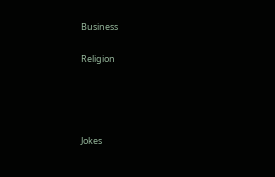Business

Religion




Jokes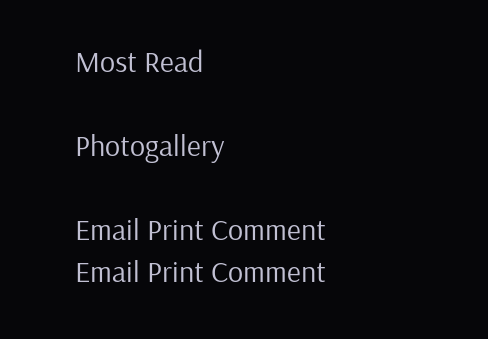Most Read

Photogallery

Email Print Comment
Email Print Comment